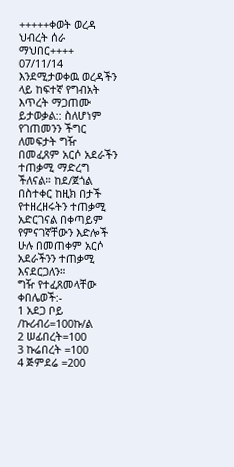+++++ቀወት ወረዳ ህብረት ሰራ ማህበር++++
07/11/14
እንደሚታወቀዉ ወረዳችን ላይ ከፍተኛ የግብአት እጥረት ማጋጠሙ ይታወቃል:: ስለሆነም የገጠመንን ችግር ለመፍታት ግዥ በመፈጸም አርሶ አደራችን ተጠቃሚ ማድረግ ችለናል። ከደ/ጀጎል በስተቀር ከዚክ በታች የተዘረዘሩትን ተጠቃሚ አድርገናል በቀጣይም የምናገኛቸውን እድሎች ሁሉ በመጠቀም አርሶ አደራችንን ተጠቃሚ እናደርጋለን።
ግዥ የተፈጸመላቸው ቀበሌወች:-
1 አደጋ ቦይ /ኩሪብሪ=100ኩ/ል
2 ሠፊበረት=100
3 ኩሬበረት =100
4 ጅምደሬ =200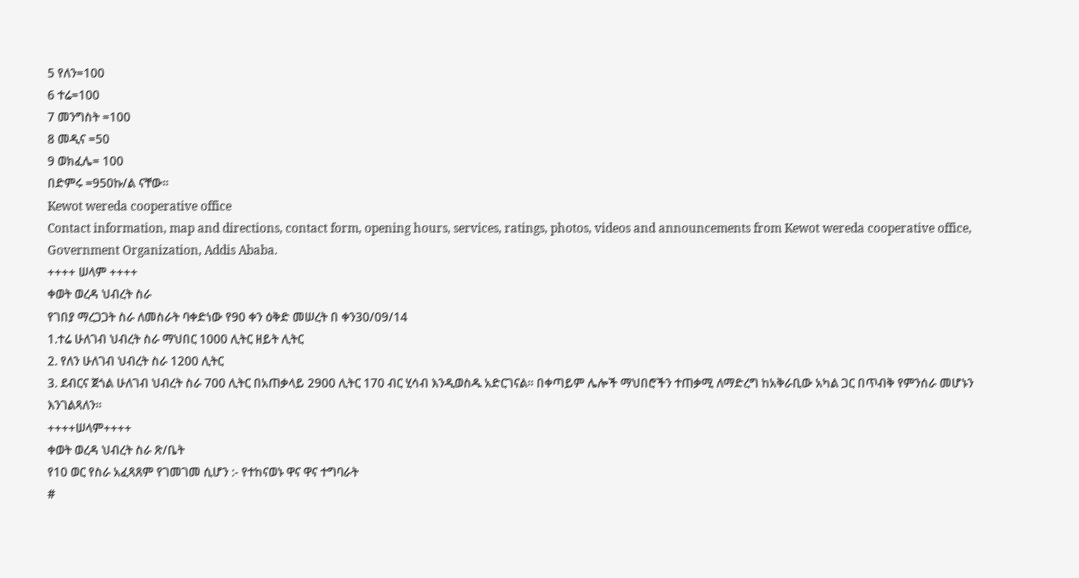5 የለን=100
6 ተሬ=100
7 መንግስት =100
8 መዲና =50
9 ወክፈሌ= 100
በድምሩ =950ኩ/ል ናቸው።
Kewot wereda cooperative office
Contact information, map and directions, contact form, opening hours, services, ratings, photos, videos and announcements from Kewot wereda cooperative office, Government Organization, Addis Ababa.
++++ ሠላም ++++
ቀወት ወረዳ ህብረት ስራ
የገበያ ማረጋጋት ስራ ለመስራት ባቀድነው የ90 ቀን ዕቅድ መሠረት በ ቀን30/09/14
1.ተሬ ሁለገብ ህብረት ስራ ማህበር 1000 ሊትር ዘይት ሊትር
2. የለን ሁለገብ ህብረት ስራ 1200 ሊትር
3. ደብርና ጀጎል ሁለገብ ህብረት ስራ 700 ሊትር በአጠቃላይ 2900 ሊትር 170 ብር ሂሳብ እንዲወስዱ አድርገናል። በቀጣይም ሌሎች ማህበሮችን ተጠቃሚ ለማድረግ ከአቅራቢው አካል ጋር በጥብቅ የምንሰራ መሆኑን እንገልጻለን።
++++ሠላም++++
ቀወት ወረዳ ህብረት ስራ ጽ/ቤት
የ10 ወር የስራ አፈጻጸም የገመገመ ሲሆን :- የተከናወኑ ዋና ዋና ተግባራት
#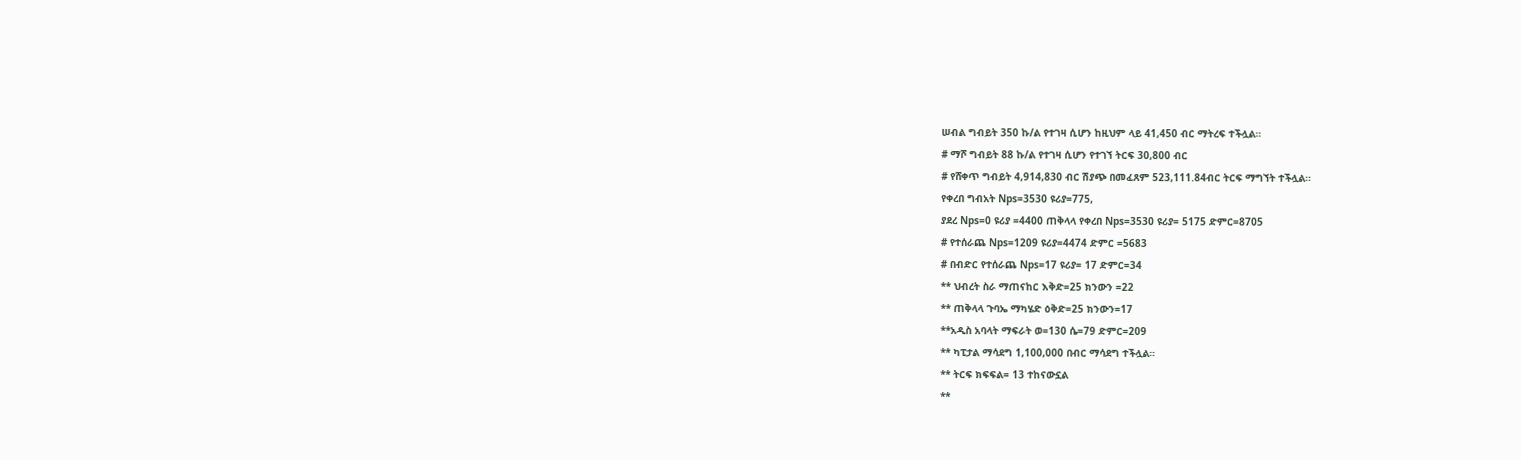ሠብል ግብይት 350 ኩ/ል የተገዛ ሲሆን ከዚህም ላይ 41,450 ብር ማትረፍ ተችሏል።
# ማሾ ግብይት 88 ኩ/ል የተገዛ ሲሆን የተገኘ ትርፍ 30,800 ብር
# የሸቀጥ ግብይት 4,914,830 ብር ሽያጭ በመፈጸም 523,111.84ብር ትርፍ ማግኘት ተችሏል።
የቀረበ ግብአት Nps=3530 ዩሪያ=775,
ያደረ Nps=0 ዩሪያ =4400 ጠቅላላ የቀረበ Nps=3530 ዩሪያ= 5175 ድምር=8705
# የተሰራጨ Nps=1209 ዩሪያ=4474 ድምር =5683
# በብድር የተሰራጨ Nps=17 ዩሪያ= 17 ድምር=34
** ህብረት ስራ ማጠናከር እቅድ=25 ክንውን =22
** ጠቅላላ ጉባኤ ማካሄድ ዕቅድ=25 ክንውን=17
**አዲስ አባላት ማፍራት ወ=130 ሴ=79 ድምር=209
** ካፒታል ማሳደግ 1,100,000 በብር ማሳደግ ተችሏል።
** ትርፍ ክፍፍል= 13 ተከናውኗል
**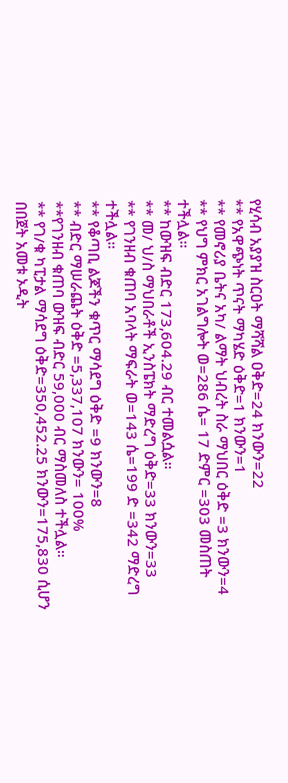የሂሳብ አያያዝ ስርዐት ማሻሻል ዐቅድ=24 ክንውን=22
** የአዋጭነት ጥናት ማካሄድ ዕቅድ=1 ክንውን=1
** የመኖሪያ ቤትና አካ/ ልማት ህብረት ስራ ማህበር ዕቅድ =3 ክንውን=4
** የህግ ምክር አገልግሎት ወ=286 ሴ= 17 ድምር =303 መስጠት ተችሏል።
** ከውዝፍ ብድር 173,604.29 ብር ተመልሷል።
** መ/ ህ/ስ ማህበራቶች ኢንስፔክት ማድረግ ዕቅድ=33 ክንውን=33
** የገንዘብ ቁጠባ አባላት ማፍራት ወ=143 ሴ=199 ድ =342 ማድረግ ተችሏል።
** የቆጣቢ ልጆችን ቁጥር ማሳደግ ዕቅድ =9 ክንውን=8
** ብድር ማሠራጨት ዕቅድ =5,337,107 ክንውን= 100%
**የገንዘብ ቁጠባ ውዝፍ ብድር 59,000 ብር ማስመለስ ተችሏል።
** የገ/ቁ ካፒታል ማሳደግ ዕቅድ=350,452.25 ክንውን=175,830 ሲሆን
በበጀት አመቱ ኦዲት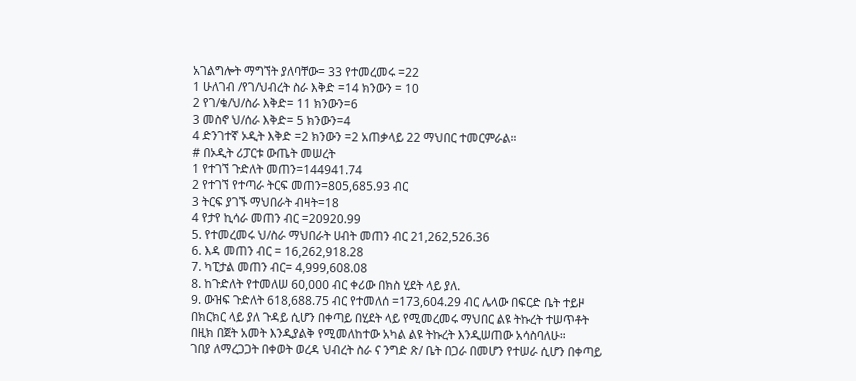አገልግሎት ማግኘት ያለባቸው= 33 የተመረመሩ =22
1 ሁለገብ /የገ/ህብረት ስራ እቅድ =14 ክንውን = 10
2 የገ/ቁ/ህ/ስራ እቅድ= 11 ክንውን=6
3 መስኖ ህ/ሰራ እቅድ= 5 ክንውን=4
4 ድንገተኛ ኦዲት እቅድ =2 ክንውን =2 አጠቃላይ 22 ማህበር ተመርምራል።
# በኦዲት ሪፓርቱ ውጤት መሠረት
1 የተገኘ ጉድለት መጠን=144941.74
2 የተገኘ የተጣራ ትርፍ መጠን=805,685.93 ብር
3 ትርፍ ያገኙ ማህበራት ብዛት=18
4 የታየ ኪሳራ መጠን ብር =20920.99
5. የተመረመሩ ህ/ስራ ማህበራት ሀብት መጠን ብር 21,262,526.36
6. እዳ መጠን ብር = 16,262,918.28
7. ካፒታል መጠን ብር= 4,999,608.08
8. ከጉድለት የተመለሠ 60,000 ብር ቀሪው በክስ ሂደት ላይ ያለ.
9. ውዝፍ ጉድለት 618,688.75 ብር የተመለሰ =173,604.29 ብር ሌላው በፍርድ ቤት ተይዞ በክርክር ላይ ያለ ጉዳይ ሲሆን በቀጣይ በሂደት ላይ የሚመረመሩ ማህበር ልዩ ትኩረት ተሠጥቶት በዚክ በጀት አመት እንዲያልቅ የሚመለከተው አካል ልዩ ትኩረት እንዲሠጠው አሳስባለሁ።
ገበያ ለማረጋጋት በቀወት ወረዳ ህብረት ስራ ና ንግድ ጽ/ ቤት በጋራ በመሆን የተሠራ ሲሆን በቀጣይ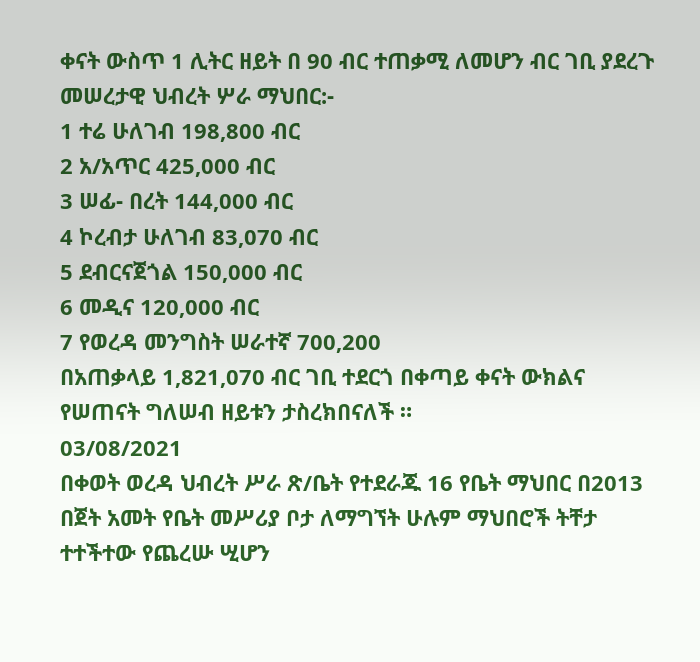ቀናት ውስጥ 1 ሊትር ዘይት በ 90 ብር ተጠቃሚ ለመሆን ብር ገቢ ያደረጉ መሠረታዊ ህብረት ሦራ ማህበር:-
1 ተሬ ሁለገብ 198,800 ብር
2 አ/አጥር 425,000 ብር
3 ሠፊ- በረት 144,000 ብር
4 ኮረብታ ሁለገብ 83,070 ብር
5 ደብርናጀጎል 150,000 ብር
6 መዲና 120,000 ብር
7 የወረዳ መንግስት ሠራተኛ 700,200
በአጠቃላይ 1,821,070 ብር ገቢ ተደርጎ በቀጣይ ቀናት ውክልና የሠጠናት ግለሠብ ዘይቱን ታስረክበናለች ።
03/08/2021
በቀወት ወረዳ ህብረት ሥራ ጽ/ቤት የተደራጁ 16 የቤት ማህበር በ2013 በጀት አመት የቤት መሥሪያ ቦታ ለማግኘት ሁሉም ማህበሮች ትቸታ ተተችተው የጨረሡ ሢሆን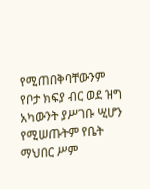የሚጠበቅባቸውንም የቦታ ክፍያ ብር ወደ ዝግ አካውንት ያሥገቡ ሢሆን የሚሠጡትም የቤት ማህበር ሥም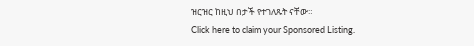ዝርዝር ከዚህ በታች የተገለጹት ናቸው።
Click here to claim your Sponsored Listing.